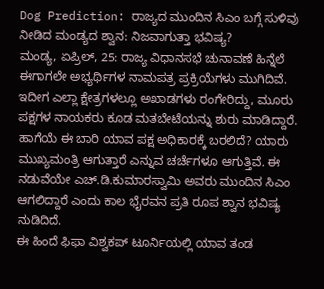Dog Prediction: ರಾಜ್ಯದ ಮುಂದಿನ ಸಿಎಂ ಬಗ್ಗೆ ಸುಳಿವು ನೀಡಿದ ಮಂಡ್ಯದ ಶ್ವಾನ: ನಿಜವಾಗುತ್ತಾ ಭವಿಷ್ಯ?
ಮಂಡ್ಯ, ಏಪ್ರಿಲ್, 25: ರಾಜ್ಯ ವಿಧಾನಸಭೆ ಚುನಾವಣೆ ಹಿನ್ನೆಲೆ ಈಗಾಗಲೇ ಅಭ್ಯರ್ಥಿಗಳ ನಾಮಪತ್ರ ಪ್ರಕ್ರಿಯೆಗಳು ಮುಗಿದಿವೆ. ಇದೀಗ ಎಲ್ಲಾ ಕ್ಷೇತ್ರಗಳಲ್ಲೂ ಅಖಾಡಗಳು ರಂಗೇರಿದ್ದು, ಮೂರು ಪಕ್ಷಗಳ ನಾಯಕರು ಕೂಡ ಮತಬೇಟೆಯನ್ನು ಶುರು ಮಾಡಿದ್ದಾರೆ. ಹಾಗೆಯೆ ಈ ಬಾರಿ ಯಾವ ಪಕ್ಷ ಅಧಿಕಾರಕ್ಕೆ ಬರಲಿದೆ? ಯಾರು ಮುಖ್ಯಮಂತ್ರಿ ಆಗುತ್ತಾರೆ ಎನ್ನುವ ಚರ್ಚೆಗಳೂ ಆಗುತ್ತಿವೆ. ಈ ನಡುವೆಯೇ ಎಚ್.ಡಿ.ಕುಮಾರಸ್ವಾಮಿ ಅವರು ಮುಂದಿನ ಸಿಎಂ ಆಗಲಿದ್ದಾರೆ ಎಂದು ಕಾಲ ಭೈರವನ ಪ್ರತಿ ರೂಪ ಶ್ವಾನ ಭವಿಷ್ಯ ನುಡಿದಿದೆ.
ಈ ಹಿಂದೆ ಫಿಫಾ ವಿಶ್ವಕಪ್ ಟೂರ್ನಿಯಲ್ಲಿ ಯಾವ ತಂಡ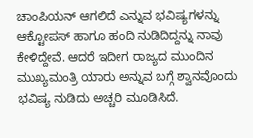ಚಾಂಪಿಯನ್ ಆಗಲಿದೆ ಎನ್ನುವ ಭವಿಷ್ಯಗಳನ್ನು ಆಕ್ಟೋಪಸ್ ಹಾಗೂ ಹಂದಿ ನುಡಿದಿದ್ದನ್ನು ನಾವು ಕೇಳಿದ್ದೇವೆ. ಆದರೆ ಇದೀಗ ರಾಜ್ಯದ ಮುಂದಿನ ಮುಖ್ಯಮಂತ್ರಿ ಯಾರು ಅನ್ನುವ ಬಗ್ಗೆ ಶ್ವಾನವೊಂದು ಭವಿಷ್ಯ ನುಡಿದು ಅಚ್ಚರಿ ಮೂಡಿಸಿದೆ.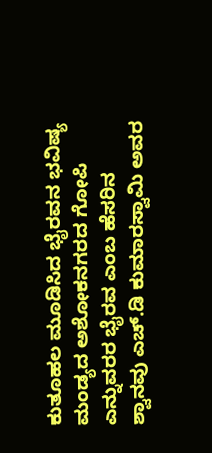ಕುತೂಹಲ ಮೂಡಿಸಿದ ಭೈರವನ ಭವಿಷ್ಯ
ಮಂಡ್ಯದ ಅಶೋಕನಗರದ ಗೋಪಿ ಎನ್ನುವರರ ಭೈರವ ಎಂಬ ಹೆಸರಿನ ಶ್ವಾನವು ಎಚ್.ಡಿ ಕುಮಾರಸ್ವಾಮಿ ಅವರ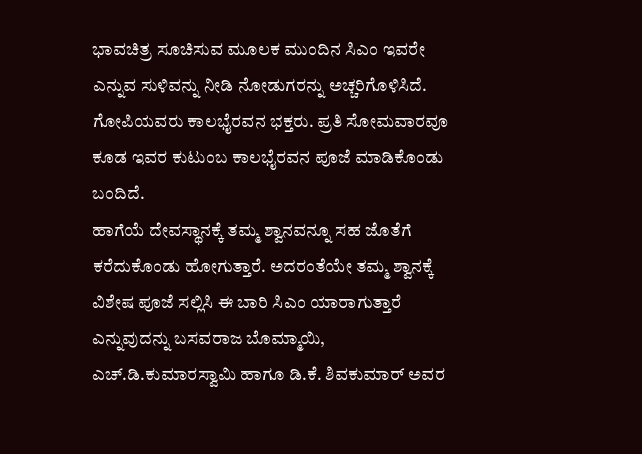ಭಾವಚಿತ್ರ ಸೂಚಿಸುವ ಮೂಲಕ ಮುಂದಿನ ಸಿಎಂ ಇವರೇ ಎನ್ನುವ ಸುಳಿವನ್ನು ನೀಡಿ ನೋಡುಗರನ್ನು ಅಚ್ಚರಿಗೊಳಿಸಿದೆ. ಗೋಪಿಯವರು ಕಾಲಭೈರವನ ಭಕ್ತರು. ಪ್ರತಿ ಸೋಮವಾರವೂ ಕೂಡ ಇವರ ಕುಟುಂಬ ಕಾಲಭೈರವನ ಪೂಜೆ ಮಾಡಿಕೊಂಡು ಬಂದಿದೆ.
ಹಾಗೆಯೆ ದೇವಸ್ಥಾನಕ್ಕೆ ತಮ್ಮ ಶ್ವಾನವನ್ನೂ ಸಹ ಜೊತೆಗೆ ಕರೆದುಕೊಂಡು ಹೋಗುತ್ತಾರೆ. ಅದರಂತೆಯೇ ತಮ್ಮ ಶ್ವಾನಕ್ಕೆ ವಿಶೇಷ ಪೂಜೆ ಸಲ್ಲಿಸಿ ಈ ಬಾರಿ ಸಿಎಂ ಯಾರಾಗುತ್ತಾರೆ ಎನ್ನುವುದನ್ನು ಬಸವರಾಜ ಬೊಮ್ಮಾಯಿ, ಎಚ್.ಡಿ.ಕುಮಾರಸ್ವಾಮಿ ಹಾಗೂ ಡಿ.ಕೆ. ಶಿವಕುಮಾರ್ ಅವರ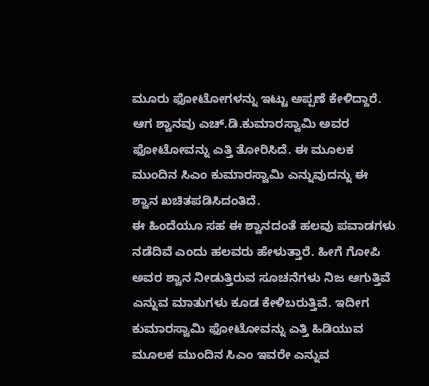ಮೂರು ಫೋಟೋಗಳನ್ನು ಇಟ್ಟು ಅಪ್ಪಣೆ ಕೇಳಿದ್ದಾರೆ. ಆಗ ಶ್ವಾನವು ಎಚ್.ಡಿ.ಕುಮಾರಸ್ವಾಮಿ ಅವರ ಫೋಟೋವನ್ನು ಎತ್ತಿ ತೋರಿಸಿದೆ. ಈ ಮೂಲಕ ಮುಂದಿನ ಸಿಎಂ ಕುಮಾರಸ್ವಾಮಿ ಎನ್ನುವುದನ್ನು ಈ ಶ್ವಾನ ಖಚಿತಪಡಿಸಿದಂತಿದೆ.
ಈ ಹಿಂದೆಯೂ ಸಹ ಈ ಶ್ವಾನದಂತೆ ಹಲವು ಪವಾಡಗಳು ನಡೆದಿವೆ ಎಂದು ಹಲವರು ಹೇಳುತ್ತಾರೆ. ಹೀಗೆ ಗೋಪಿ ಅವರ ಶ್ವಾನ ನೀಡುತ್ತಿರುವ ಸೂಚನೆಗಳು ನಿಜ ಆಗುತ್ತಿವೆ ಎನ್ನುವ ಮಾತುಗಳು ಕೂಡ ಕೇಳಿಬರುತ್ತಿವೆ. ಇದೀಗ ಕುಮಾರಸ್ವಾಮಿ ಫೋಟೋವನ್ನು ಎತ್ತಿ ಹಿಡಿಯುವ ಮೂಲಕ ಮುಂದಿನ ಸಿಎಂ ಇವರೇ ಎನ್ನುವ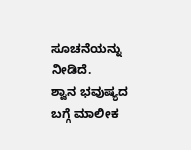ಸೂಚನೆಯನ್ನು ನೀಡಿದೆ.
ಶ್ವಾನ ಭವುಷ್ಯದ ಬಗ್ಗೆ ಮಾಲೀಕ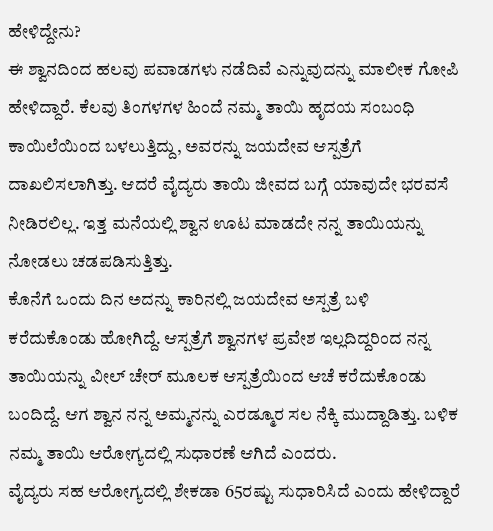ಹೇಳಿದ್ದೇನು?
ಈ ಶ್ವಾನದಿಂದ ಹಲವು ಪವಾಡಗಳು ನಡೆದಿವೆ ಎನ್ನುವುದನ್ನು ಮಾಲೀಕ ಗೋಪಿ ಹೇಳಿದ್ದಾರೆ. ಕೆಲವು ತಿಂಗಳಗಳ ಹಿಂದೆ ನಮ್ಮ ತಾಯಿ ಹೃದಯ ಸಂಬಂಧಿ ಕಾಯಿಲೆಯಿಂದ ಬಳಲುತ್ತಿದ್ದು, ಅವರನ್ನು ಜಯದೇವ ಆಸ್ಪತ್ರೆಗೆ ದಾಖಲಿಸಲಾಗಿತ್ತು. ಆದರೆ ವೈದ್ಯರು ತಾಯಿ ಜೀವದ ಬಗ್ಗೆ ಯಾವುದೇ ಭರವಸೆ ನೀಡಿರಲಿಲ್ಲ. ಇತ್ತ ಮನೆಯಲ್ಲಿ ಶ್ವಾನ ಊಟ ಮಾಡದೇ ನನ್ನ ತಾಯಿಯನ್ನು ನೋಡಲು ಚಡಪಡಿಸುತ್ತಿತ್ತು.
ಕೊನೆಗೆ ಒಂದು ದಿನ ಅದನ್ನು ಕಾರಿನಲ್ಲಿ ಜಯದೇವ ಅಸ್ಪತ್ರೆ ಬಳಿ ಕರೆದುಕೊಂಡು ಹೋಗಿದ್ದೆ. ಆಸ್ಪತ್ರೆಗೆ ಶ್ವಾನಗಳ ಪ್ರವೇಶ ಇಲ್ಲದಿದ್ದರಿಂದ ನನ್ನ ತಾಯಿಯನ್ನು ವೀಲ್ ಚೇರ್ ಮೂಲಕ ಆಸ್ಪತ್ರೆಯಿಂದ ಆಚೆ ಕರೆದುಕೊಂಡು ಬಂದಿದ್ದೆ. ಆಗ ಶ್ವಾನ ನನ್ನ ಅಮ್ಮನನ್ನು ಎರಡ್ಮೂರ ಸಲ ನೆಕ್ಕಿ ಮುದ್ದಾಡಿತ್ತು. ಬಳಿಕ ನಮ್ಮ ತಾಯಿ ಆರೋಗ್ಯದಲ್ಲಿ ಸುಧಾರಣೆ ಆಗಿದೆ ಎಂದರು.
ವೈದ್ಯರು ಸಹ ಆರೋಗ್ಯದಲ್ಲಿ ಶೇಕಡಾ 65ರಷ್ಟು ಸುಧಾರಿಸಿದೆ ಎಂದು ಹೇಳಿದ್ದಾರೆ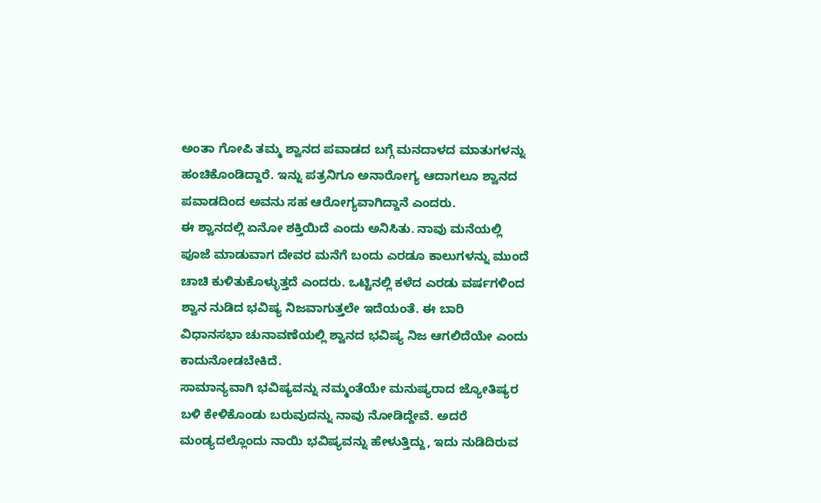ಅಂತಾ ಗೋಪಿ ತಮ್ಮ ಶ್ವಾನದ ಪವಾಡದ ಬಗ್ಗೆ ಮನದಾಳದ ಮಾತುಗಳನ್ನು ಹಂಚಿಕೊಂಡಿದ್ದಾರೆ. ಇನ್ನು ಪತ್ರನಿಗೂ ಅನಾರೋಗ್ಯ ಆದಾಗಲೂ ಶ್ವಾನದ ಪವಾಡದಿಂದ ಅವನು ಸಹ ಆರೋಗ್ಯವಾಗಿದ್ದಾನೆ ಎಂದರು.
ಈ ಶ್ವಾನದಲ್ಲಿ ಏನೋ ಶಕ್ತಿಯಿದೆ ಎಂದು ಅನಿಸಿತು. ನಾವು ಮನೆಯಲ್ಲಿ ಪೂಜೆ ಮಾಡುವಾಗ ದೇವರ ಮನೆಗೆ ಬಂದು ಎರಡೂ ಕಾಲುಗಳನ್ನು ಮುಂದೆ ಚಾಚಿ ಕುಳಿತುಕೊಳ್ಳುತ್ತದೆ ಎಂದರು. ಒಟ್ಟಿನಲ್ಲಿ ಕಳೆದ ಎರಡು ವರ್ಷಗಳಿಂದ ಶ್ವಾನ ನುಡಿದ ಭವಿಷ್ಯ ನಿಜವಾಗುತ್ತಲೇ ಇದೆಯಂತೆ. ಈ ಬಾರಿ ವಿಧಾನಸಭಾ ಚುನಾವಣೆಯಲ್ಲಿ ಶ್ವಾನದ ಭವಿಷ್ಯ ನಿಜ ಆಗಲಿದೆಯೇ ಎಂದು ಕಾದುನೋಡಬೇಕಿದೆ.
ಸಾಮಾನ್ಯವಾಗಿ ಭವಿಷ್ಯವನ್ನು ನಮ್ಮಂತೆಯೇ ಮನುಷ್ಯರಾದ ಜ್ಯೋತಿಷ್ಯರ ಬಳಿ ಕೇಳಿಕೊಂಡು ಬರುವುದನ್ನು ನಾವು ನೋಡಿದ್ದೇವೆ. ಅದರೆ ಮಂಡ್ಯದಲ್ಲೊಂದು ನಾಯಿ ಭವಿಷ್ಯವನ್ನು ಹೇಳುತ್ತಿದ್ದು, ಇದು ನುಡಿದಿರುವ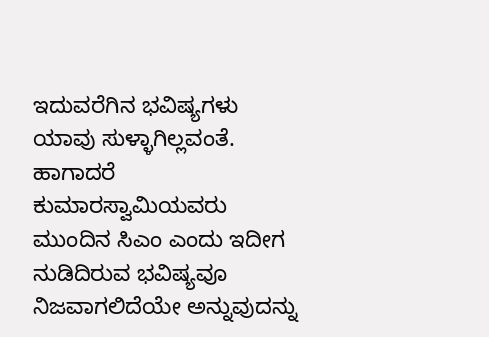ಇದುವರೆಗಿನ ಭವಿಷ್ಯಗಳು ಯಾವು ಸುಳ್ಳಾಗಿಲ್ಲವಂತೆ. ಹಾಗಾದರೆ ಕುಮಾರಸ್ವಾಮಿಯವರು ಮುಂದಿನ ಸಿಎಂ ಎಂದು ಇದೀಗ ನುಡಿದಿರುವ ಭವಿಷ್ಯವೂ ನಿಜವಾಗಲಿದೆಯೇ ಅನ್ನುವುದನ್ನು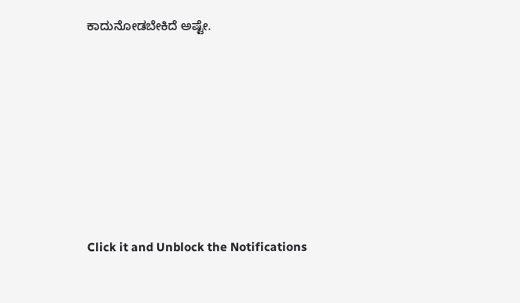ಕಾದುನೋಡಬೇಕಿದೆ ಅಷ್ಟೇ.












Click it and Unblock the Notifications